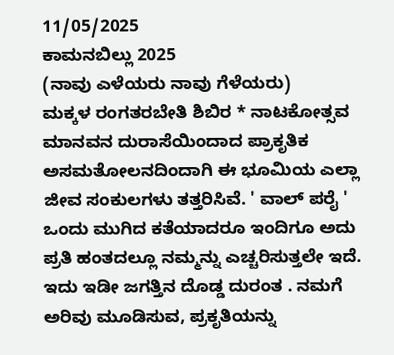11/05/2025
ಕಾಮನಬಿಲ್ಲು 2025
(ನಾವು ಎಳೆಯರು ನಾವು ಗೆಳೆಯರು)
ಮಕ್ಕಳ ರಂಗತರಬೇತಿ ಶಿಬಿರ * ನಾಟಕೋತ್ಸವ
ಮಾನವನ ದುರಾಸೆಯಿಂದಾದ ಪ್ರಾಕೃತಿಕ ಅಸಮತೋಲನದಿಂದಾಗಿ ಈ ಭೂಮಿಯ ಎಲ್ಲಾ ಜೀವ ಸಂಕುಲಗಳು ತತ್ತರಿಸಿವೆ. ' ವಾಲ್ ಪರೈ ' ಒಂದು ಮುಗಿದ ಕತೆಯಾದರೂ ಇಂದಿಗೂ ಅದು ಪ್ರತಿ ಹಂತದಲ್ಲೂ ನಮ್ಮನ್ನು ಎಚ್ಚರಿಸುತ್ತಲೇ ಇದೆ. ಇದು ಇಡೀ ಜಗತ್ತಿನ ದೊಡ್ಡ ದುರಂತ . ನಮಗೆ ಅರಿವು ಮೂಡಿಸುವ, ಪ್ರಕೃತಿಯನ್ನು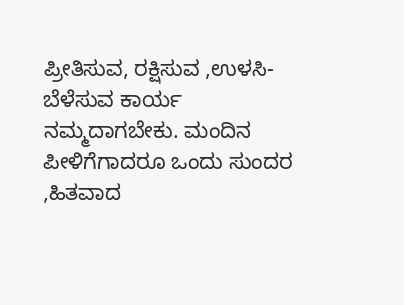ಪ್ರೀತಿಸುವ, ರಕ್ಷಿಸುವ ,ಉಳಸಿ-ಬೆಳೆಸುವ ಕಾರ್ಯ ನಮ್ಮದಾಗಬೇಕು. ಮಂದಿನ ಪೀಳಿಗೆಗಾದರೂ ಒಂದು ಸುಂದರ ,ಹಿತವಾದ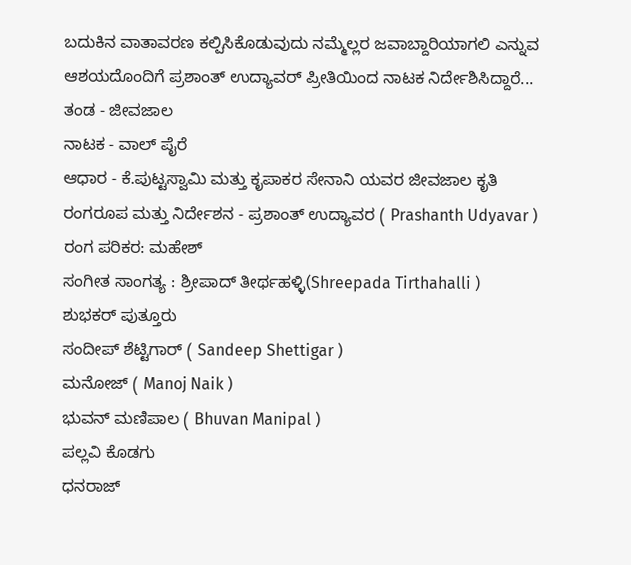ಬದುಕಿನ ವಾತಾವರಣ ಕಲ್ಪಿಸಿಕೊಡುವುದು ನಮ್ಮೆಲ್ಲರ ಜವಾಬ್ದಾರಿಯಾಗಲಿ ಎನ್ನುವ ಆಶಯದೊಂದಿಗೆ ಪ್ರಶಾಂತ್ ಉದ್ಯಾವರ್ ಪ್ರೀತಿಯಿಂದ ನಾಟಕ ನಿರ್ದೇಶಿಸಿದ್ದಾರೆ...
ತಂಡ - ಜೀವಜಾಲ
ನಾಟಕ - ವಾಲ್ ಪೈರೆ
ಆಧಾರ - ಕೆ.ಪುಟ್ಟಸ್ವಾಮಿ ಮತ್ತು ಕೃಪಾಕರ ಸೇನಾನಿ ಯವರ ಜೀವಜಾಲ ಕೃತಿ
ರಂಗರೂಪ ಮತ್ತು ನಿರ್ದೇಶನ - ಪ್ರಶಾಂತ್ ಉದ್ಯಾವರ ( Prashanth Udyavar )
ರಂಗ ಪರಿಕರ: ಮಹೇಶ್
ಸಂಗೀತ ಸಾಂಗತ್ಯ : ಶ್ರೀಪಾದ್ ತೀರ್ಥಹಳ್ಳಿ(Shreepada Tirthahalli )
ಶುಭಕರ್ ಪುತ್ತೂರು
ಸಂದೀಪ್ ಶೆಟ್ಟಿಗಾರ್ ( Sandeep Shettigar )
ಮನೋಜ್ ( Manoj Naik )
ಭುವನ್ ಮಣಿಪಾಲ ( Bhuvan Manipal )
ಪಲ್ಲವಿ ಕೊಡಗು
ಧನರಾಜ್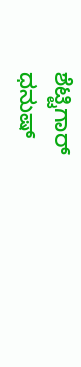ಶೆಟ್ಟಿಗಾರ್
ಧನುಷ್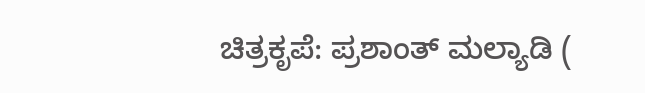ಚಿತ್ರಕೃಪೆ: ಪ್ರಶಾಂತ್ ಮಲ್ಯಾಡಿ (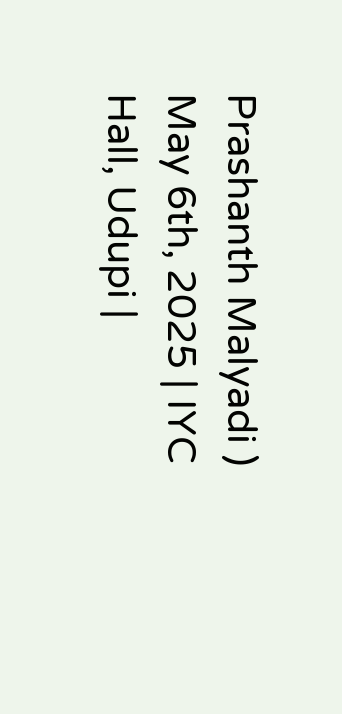Prashanth Malyadi )
May 6th, 2025 | IYC Hall, Udupi |